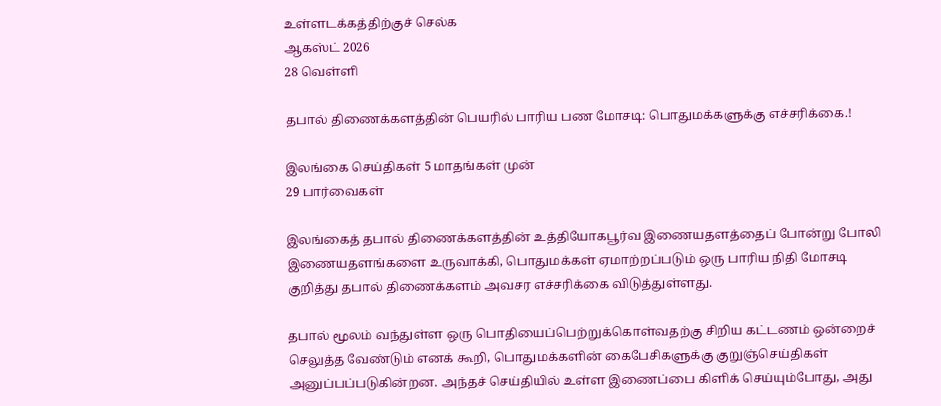உள்ளடக்கத்திற்குச் செல்க
ஆகஸ்ட் 2026
28 வெள்ளி

தபால் திணைக்களத்தின் பெயரில் பாரிய பண மோசடி: பொதுமக்களுக்கு எச்சரிக்கை.!

இலங்கை செய்திகள் 5 மாதங்கள் முன்
29 பார்வைகள்

இலங்கைத் தபால் திணைக்களத்தின் உத்தியோகபூர்வ இணையதளத்தைப் போன்று போலி இணையதளங்களை உருவாக்கி, பொதுமக்கள் ஏமாற்றப்படும் ஒரு பாரிய நிதி மோசடி குறித்து தபால் திணைக்களம் அவசர எச்சரிக்கை விடுத்துள்ளது.

தபால் மூலம் வந்துள்ள ஒரு பொதியைப்பெற்றுக்கொள்வதற்கு சிறிய கட்டணம் ஒன்றைச் செலுத்த வேண்டும் எனக் கூறி, பொதுமக்களின் கைபேசிகளுக்கு குறுஞ்செய்திகள் அனுப்பப்படுகின்றன. அந்தச் செய்தியில் உள்ள இணைப்பை கிளிக் செய்யும்போது, அது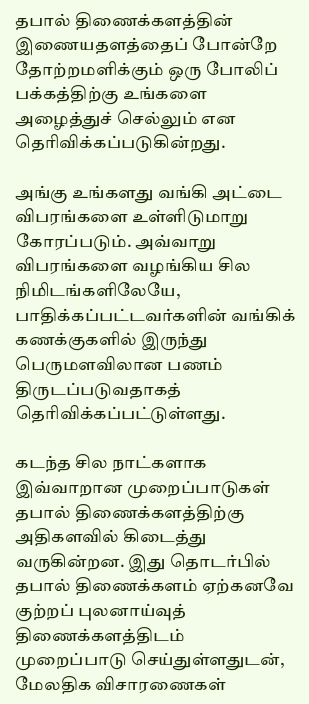தபால் திணைக்களத்தின் இணையதளத்தைப் போன்றே தோற்றமளிக்கும் ஒரு போலிப் பக்கத்திற்கு உங்களை அழைத்துச் செல்லும் என தெரிவிக்கப்படுகின்றது.

அங்கு உங்களது வங்கி அட்டை விபரங்களை உள்ளிடுமாறு கோரப்படும். அவ்வாறு விபரங்களை வழங்கிய சில நிமிடங்களிலேயே, பாதிக்கப்பட்டவர்களின் வங்கிக் கணக்குகளில் இருந்து பெருமளவிலான பணம் திருடப்படுவதாகத் தெரிவிக்கப்பட்டுள்ளது.

கடந்த சில நாட்களாக இவ்வாறான முறைப்பாடுகள் தபால் திணைக்களத்திற்கு அதிகளவில் கிடைத்து வருகின்றன. இது தொடர்பில் தபால் திணைக்களம் ஏற்கனவே குற்றப் புலனாய்வுத் திணைக்களத்திடம் முறைப்பாடு செய்துள்ளதுடன், மேலதிக விசாரணைகள்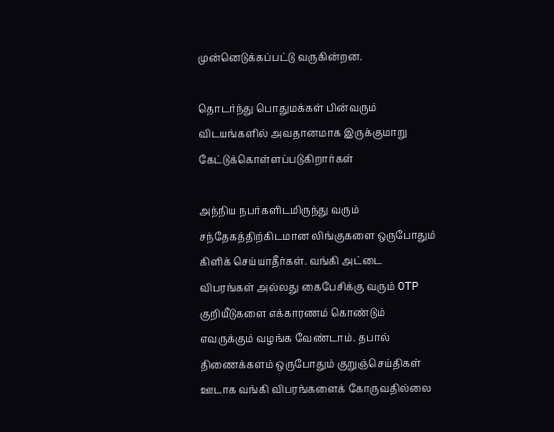முன்னெடுக்கப்பட்டு வருகின்றன.

தொடர்ந்து பொதுமக்கள் பின்வரும் விடயங்களில் அவதானமாக இருக்குமாறு கேட்டுக்கொள்ளப்படுகிறார்கள்

அந்நிய நபர்களிடமிருந்து வரும் சந்தேகத்திற்கிடமான லிங்குகளை ஒருபோதும் கிளிக் செய்யாதீர்கள். வங்கி அட்டை விபரங்கள் அல்லது கைபேசிக்கு வரும் OTP குறியீடுகளை எக்காரணம் கொண்டும் எவருக்கும் வழங்க வேண்டாம். தபால் திணைக்களம் ஒருபோதும் குறுஞ்செய்திகள் ஊடாக வங்கி விபரங்களைக் கோருவதில்லை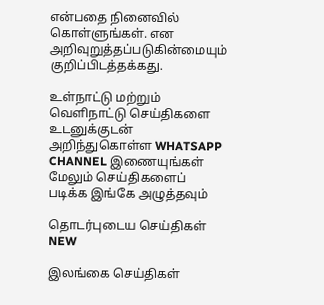என்பதை நினைவில் கொள்ளுங்கள். என அறிவுறுத்தப்படுகின்மையும் குறிப்பிடத்தக்கது.

உள்நாட்டு மற்றும் வெளிநாட்டு செய்திகளை உடனுக்குடன் அறிந்துகொள்ள WHATSAPP CHANNEL இணையுங்கள்
மேலும் செய்திகளைப் படிக்க இங்கே அழுத்தவும்

தொடர்புடைய செய்திகள் NEW

இலங்கை செய்திகள்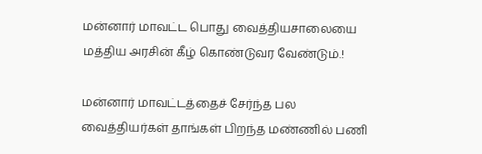மன்னார் மாவட்ட பொது வைத்தியசாலையை மத்திய அரசின் கீழ் கொண்டுவர வேண்டும்.!

மன்னார் மாவட்டத்தைச் சேர்ந்த பல வைத்தியர்கள் தாங்கள் பிறந்த மண்ணில் பணி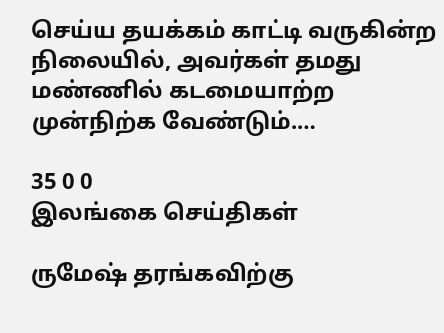செய்ய தயக்கம் காட்டி வருகின்ற நிலையில், அவர்கள் தமது மண்ணில் கடமையாற்ற முன்நிற்க வேண்டும்.…

35 0 0
இலங்கை செய்திகள்

ருமேஷ் தரங்கவிற்கு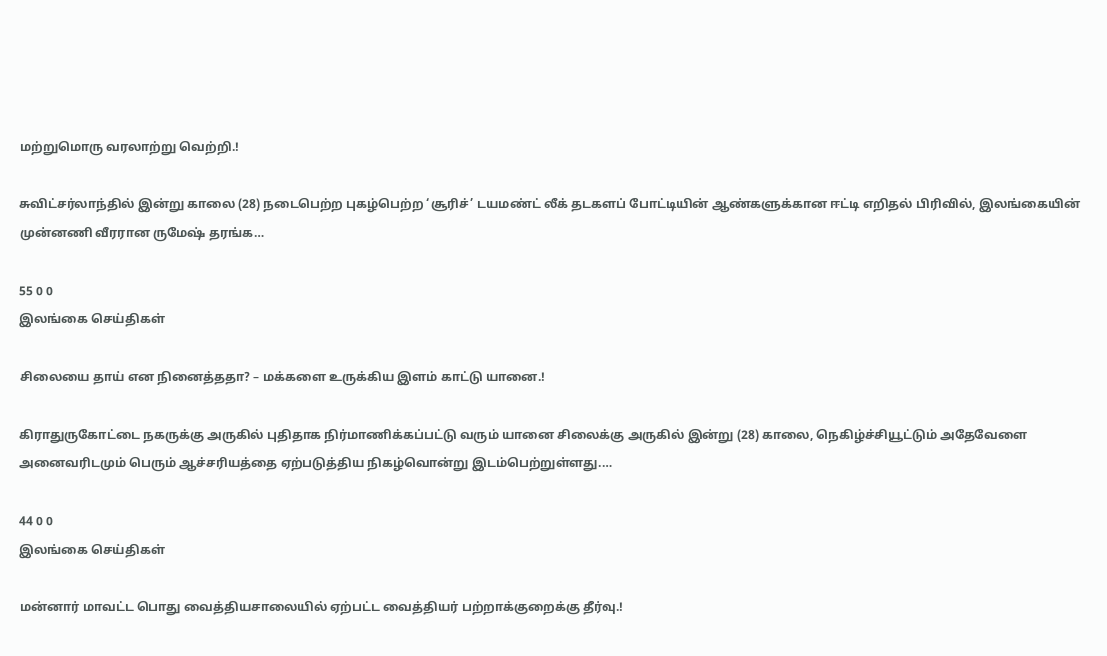மற்றுமொரு வரலாற்று வெற்றி.!

சுவிட்சர்லாந்தில் இன்று காலை (28) நடைபெற்ற புகழ்பெற்ற ‘சூரிச்’ டயமண்ட் லீக் தடகளப் போட்டியின் ஆண்களுக்கான ஈட்டி எறிதல் பிரிவில், இலங்கையின் முன்னணி வீரரான ருமேஷ் தரங்க…

55 0 0
இலங்கை செய்திகள்

சிலையை தாய் என நினைத்ததா? – மக்களை உருக்கிய இளம் காட்டு யானை.!

கிராதுருகோட்டை நகருக்கு அருகில் புதிதாக நிர்மாணிக்கப்பட்டு வரும் யானை சிலைக்கு அருகில் இன்று (28) காலை, நெகிழ்ச்சியூட்டும் அதேவேளை அனைவரிடமும் பெரும் ஆச்சரியத்தை ஏற்படுத்திய நிகழ்வொன்று இடம்பெற்றுள்ளது.…

44 0 0
இலங்கை செய்திகள்

மன்னார் மாவட்ட பொது வைத்தியசாலையில் ஏற்பட்ட வைத்தியர் பற்றாக்குறைக்கு தீர்வு.!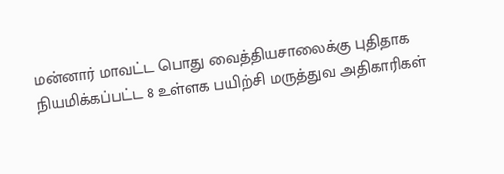மன்னார் மாவட்ட பொது வைத்தியசாலைக்கு புதிதாக நியமிக்கப்பட்ட 8 உள்ளக பயிற்சி மருத்துவ அதிகாரிகள்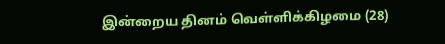இன்றைய தினம் வெள்ளிக்கிழமை (28)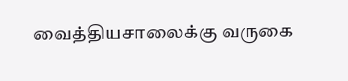வைத்தியசாலைக்கு வருகை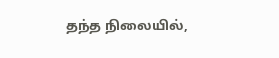தந்த நிலையில்,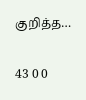குறித்த…

43 0 0